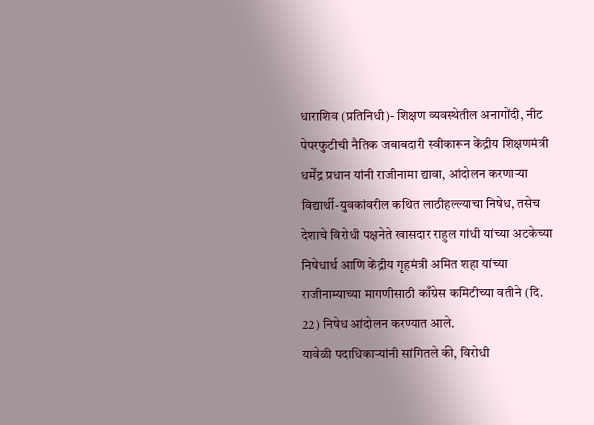धाराशिव (प्रतिनिधी)- शिक्षण व्यवस्थेतील अनागोंदी, नीट पेपरफुटीची नैतिक जबाबदारी स्वीकारून केंद्रीय शिक्षणमंत्री धर्मेंद्र प्रधान यांनी राजीनामा द्यावा, आंदोलन करणाऱ्या विद्यार्थी-युवकांवरील कथित लाठीहल्ल्याचा निषेध, तसेच देशाचे विरोधी पक्षनेते खासदार राहुल गांधी यांच्या अटकेच्या निषेधार्थ आणि केंद्रीय गृहमंत्री अमित शहा यांच्या राजीनाम्याच्या मागणीसाठी काँग्रेस कमिटीच्या वतीने (दि. 22) निषेध आंदोलन करण्यात आले.
यावेळी पदाधिकाऱ्यांनी सांगितले की, विरोधी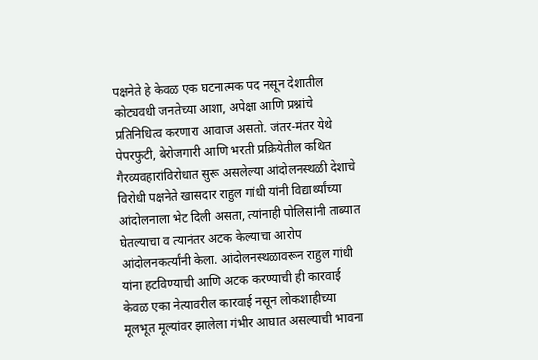पक्षनेते हे केवळ एक घटनात्मक पद नसून देशातील कोट्यवधी जनतेच्या आशा, अपेक्षा आणि प्रश्नांचे प्रतिनिधित्व करणारा आवाज असतो. जंतर-मंतर येथे पेपरफुटी, बेरोजगारी आणि भरती प्रक्रियेतील कथित गैरव्यवहारांविरोधात सुरू असलेल्या आंदोलनस्थळी देशाचे विरोधी पक्षनेते खासदार राहुल गांधी यांनी विद्यार्थ्यांच्या आंदोलनाला भेट दिली असता, त्यांनाही पोलिसांनी ताब्यात घेतल्याचा व त्यानंतर अटक केल्याचा आरोप आंदोलनकर्त्यांनी केला. आंदोलनस्थळावरून राहुल गांधी यांना हटविण्याची आणि अटक करण्याची ही कारवाई केवळ एका नेत्यावरील कारवाई नसून लोकशाहीच्या मूलभूत मूल्यांवर झालेला गंभीर आघात असल्याची भावना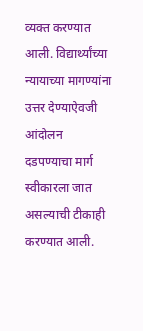व्यक्त करण्यात आली. विद्यार्थ्यांच्या न्यायाच्या मागण्यांना उत्तर देण्याऐवजी आंदोलन दडपण्याचा मार्ग स्वीकारला जात असल्याची टीकाही करण्यात आली.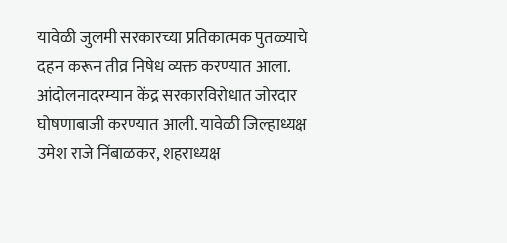यावेळी जुलमी सरकारच्या प्रतिकात्मक पुतळ्याचे दहन करून तीव्र निषेध व्यक्त करण्यात आला. आंदोलनादरम्यान केंद्र सरकारविरोधात जोरदार घोषणाबाजी करण्यात आली. यावेळी जिल्हाध्यक्ष उमेश राजे निंबाळकर, शहराध्यक्ष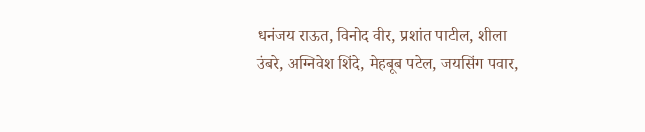धनंजय राऊत, विनोद वीर, प्रशांत पाटील, शीला उंबरे, अग्निवेश शिंदे, मेहबूब पटेल, जयसिंग पवार,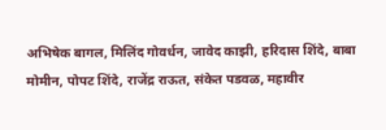अभिषेक बागल, मिलिंद गोवर्धन, जावेद काझी, हरिदास शिंदे, बाबा मोमीन, पोपट शिंदे, राजेंद्र राऊत, संकेत पडवळ, महावीर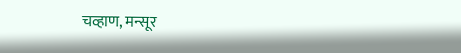चव्हाण, मन्सूर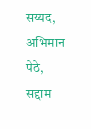सय्यद, अभिमान पेठे, सद्दाम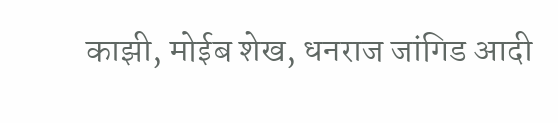काझी, मोईब शेख, धनराज जांगिड आदी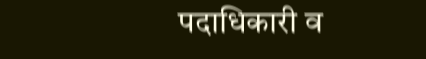पदाधिकारी व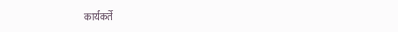कार्यकर्ते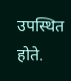उपस्थित होते.